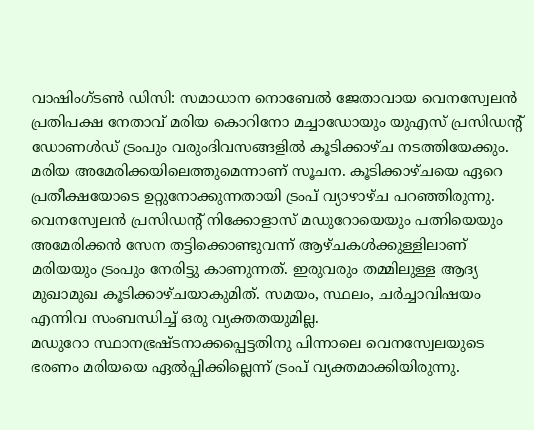വാഷിംഗ്ടൺ ഡിസി: സമാധാന നൊബേൽ ജേതാവായ വെനസ്വേലൻ പ്രതിപക്ഷ നേതാവ് മരിയ കൊറിനോ മച്ചാഡോയും യുഎസ് പ്രസിഡന്റ് ഡോണൾഡ് ട്രംപും വരുംദിവസങ്ങളിൽ കൂടിക്കാഴ്ച നടത്തിയേക്കും. മരിയ അമേരിക്കയിലെത്തുമെന്നാണ് സൂചന. കൂടിക്കാഴ്ചയെ ഏറെ പ്രതീക്ഷയോടെ ഉറ്റുനോക്കുന്നതായി ട്രംപ് വ്യാഴാഴ്ച പറഞ്ഞിരുന്നു.
വെനസ്വേലൻ പ്രസിഡന്റ് നിക്കോളാസ് മഡുറോയെയും പത്നിയെയും അമേരിക്കൻ സേന തട്ടിക്കൊണ്ടുവന്ന് ആഴ്ചകൾക്കുള്ളിലാണ് മരിയയും ട്രംപും നേരിട്ടു കാണുന്നത്. ഇരുവരും തമ്മിലുള്ള ആദ്യ മുഖാമുഖ കൂടിക്കാഴ്ചയാകുമിത്. സമയം, സ്ഥലം, ചർച്ചാവിഷയം എന്നിവ സംബന്ധിച്ച് ഒരു വ്യക്തതയുമില്ല.
മഡുറോ സ്ഥാനഭ്രഷ്ടനാക്കപ്പെട്ടതിനു പിന്നാലെ വെനസ്വേലയുടെ ഭരണം മരിയയെ ഏൽപ്പിക്കില്ലെന്ന് ട്രംപ് വ്യക്തമാക്കിയിരുന്നു.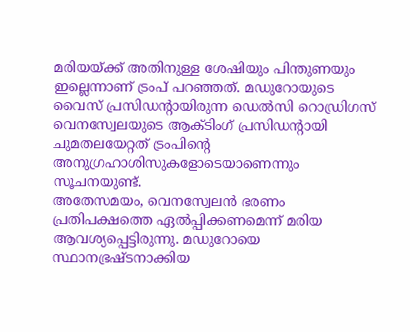മരിയയ്ക്ക് അതിനുള്ള ശേഷിയും പിന്തുണയും ഇല്ലെന്നാണ് ട്രംപ് പറഞ്ഞത്. മഡുറോയുടെ വൈസ് പ്രസിഡന്റായിരുന്ന ഡെൽസി റൊഡ്രിഗസ് വെനസ്വേലയുടെ ആക്ടിംഗ് പ്രസിഡന്റായി ചുമതലയേറ്റത് ട്രംപിന്റെ അനുഗ്രഹാശിസുകളോടെയാണെന്നും സൂചനയുണ്ട്.
അതേസമയം, വെനസ്വേലൻ ഭരണം പ്രതിപക്ഷത്തെ ഏൽപ്പിക്കണമെന്ന് മരിയ ആവശ്യപ്പെട്ടിരുന്നു. മഡുറോയെ സ്ഥാനഭ്രഷ്ടനാക്കിയ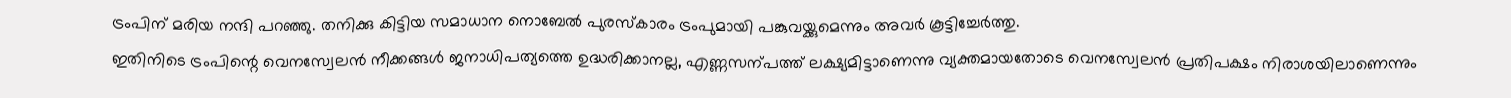ട്രംപിന് മരിയ നന്ദി പറഞ്ഞു. തനിക്കു കിട്ടിയ സമാധാന നൊബേൽ പുരസ്കാരം ട്രംപുമായി പങ്കുവയ്ക്കുമെന്നും അവർ കൂട്ടിച്ചേർത്തു.
ഇതിനിടെ ട്രംപിന്റെ വെനസ്വേലൻ നീക്കങ്ങൾ ജനാധിപത്യത്തെ ഉദ്ധരിക്കാനല്ല, എണ്ണസന്പത്ത് ലക്ഷ്യമിട്ടാണെന്നു വ്യക്തമായതോടെ വെനസ്വേലൻ പ്രതിപക്ഷം നിരാശയിലാണെന്നും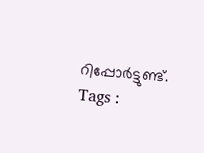റിപ്പോർട്ടുണ്ട്.
Tags :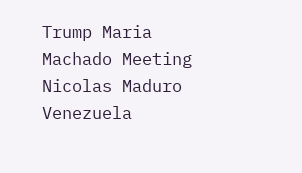Trump Maria Machado Meeting Nicolas Maduro Venezuela